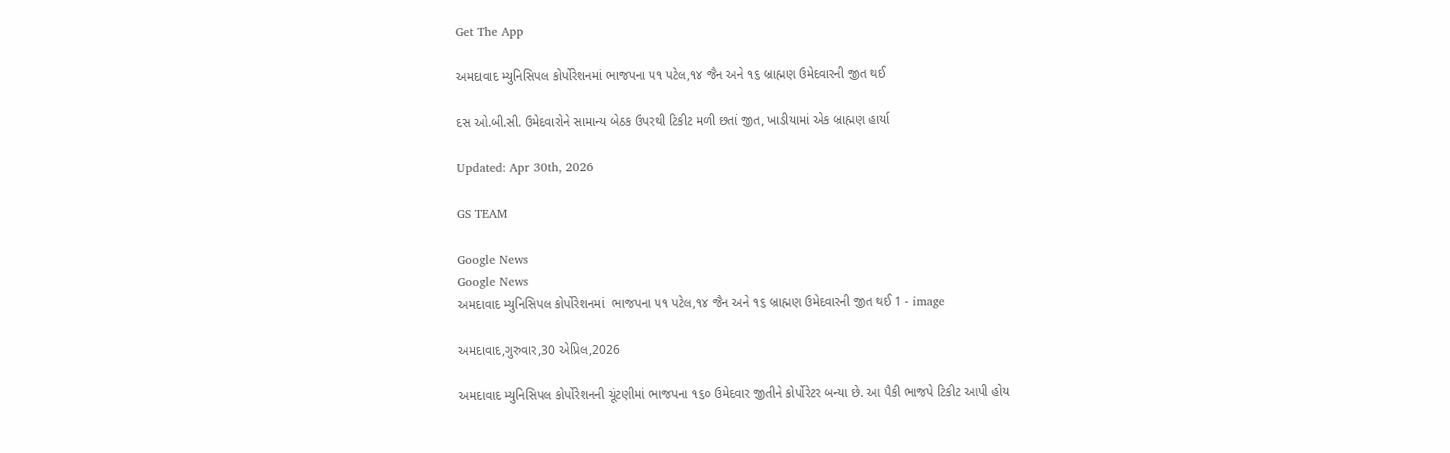Get The App

અમદાવાદ મ્યુનિસિપલ કોર્પોરેશનમાં ભાજપના ૫૧ પટેલ,૧૪ જૈન અને ૧૬ બ્રાહ્મણ ઉમેદવારની જીત થઈ

દસ ઓ.બી.સી. ઉમેદવારોને સામાન્ય બેઠક ઉપરથી ટિકીટ મળી છતાં જીત, ખાડીયામાં એક બ્રાહ્મણ હાર્યા

Updated: Apr 30th, 2026

GS TEAM

Google News
Google News
અમદાવાદ મ્યુનિસિપલ કોર્પોરેશનમાં  ભાજપના ૫૧ પટેલ,૧૪ જૈન અને ૧૬ બ્રાહ્મણ ઉમેદવારની જીત થઈ 1 - image

અમદાવાદ,ગુરુવાર,30 એપ્રિલ,2026

અમદાવાદ મ્યુનિસિપલ કોર્પોરેશનની ચૂંટણીમાં ભાજપના ૧૬૦ ઉમેદવાર જીતીને કોર્પોરેટર બન્યા છે. આ પૈકી ભાજપે ટિકીટ આપી હોય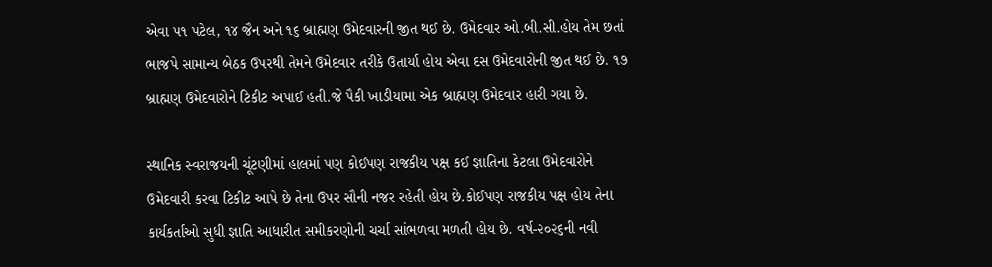એવા ૫૧ પટેલ, ૧૪ જૈન અને ૧૬ બ્રાહ્મણ ઉમેદવારની જીત થઈ છે. ઉમેદવાર ઓ.બી.સી.હોય તેમ છતાં ભાજપે સામાન્ય બેઠક ઉપરથી તેમને ઉમેદવાર તરીકે ઉતાર્યા હોય એવા દસ ઉમેદવારોની જીત થઈ છે. ૧૭ બ્રાહ્મણ ઉમેદવારોને ટિકીટ અપાઈ હતી.જે પૈકી ખાડીયામા એક બ્રાહ્મણ ઉમેદવાર હારી ગયા છે.

સ્થાનિક સ્વરાજયની ચૂંટણીમાં હાલમાં પણ કોઈપણ રાજકીય પક્ષ કઈ જ્ઞાતિના કેટલા ઉમેદવારોને ઉમેદવારી કરવા ટિકીટ આપે છે તેના ઉપર સૌની નજર રહેતી હોય છે.કોઈપણ રાજકીય પક્ષ હોય તેના કાર્યકર્તાઓ સુધી જ્ઞાતિ આધારીત સમીકરણોની ચર્ચા સાંભળવા મળતી હોય છે. વર્ષ-૨૦૨૬ની નવી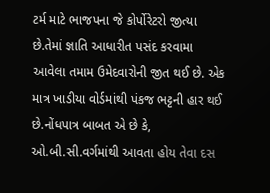ટર્મ માટે ભાજપના જે કોર્પોરેટરો જીત્યા છે.તેમાં જ્ઞાતિ આધારીત પસંદ કરવામા આવેલા તમામ ઉમેદવારોની જીત થઈ છે. એક માત્ર ખાડીયા વોર્ડમાંથી પંકજ ભટ્ટની હાર થઈ છે.નોંધપાત્ર બાબત એ છે કે, ઓ.બી.સી.વર્ગમાંથી આવતા હોય તેવા દસ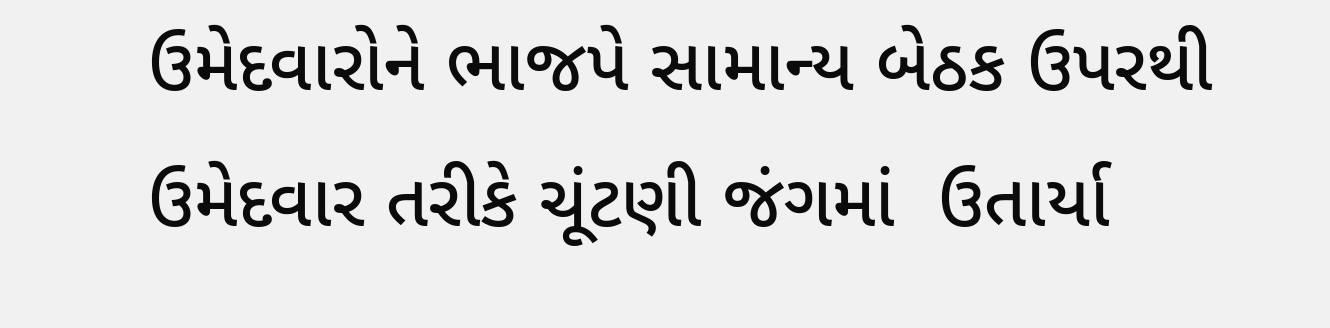ઉમેદવારોને ભાજપે સામાન્ય બેઠક ઉપરથી ઉમેદવાર તરીકે ચૂંટણી જંગમાં  ઉતાર્યા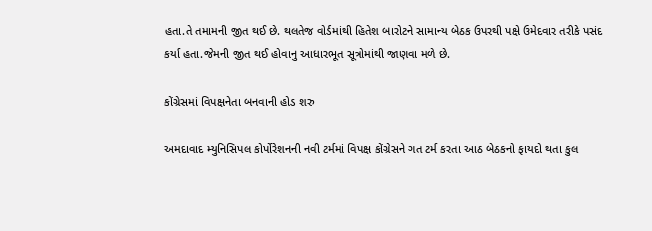હતા.તે તમામની જીત થઈ છે. થલતેજ વોર્ડમાંથી હિતેશ બારોટને સામાન્ય બેઠક ઉપરથી પક્ષે ઉમેદવાર તરીકે પસંદ કર્યા હતા.જેમની જીત થઈ હોવાનુ આધારભૂત સૂત્રોમાંથી જાણવા મળે છે.

કોંગ્રેસમાં વિપક્ષનેતા બનવાની હોડ શરુ

અમદાવાદ મ્યુનિસિપલ કોર્પોરેશનની નવી ટર્મમાં વિપક્ષ કોંગ્રેસને ગત ટર્મ કરતા આઠ બેઠકનો ફાયદો થતા કુલ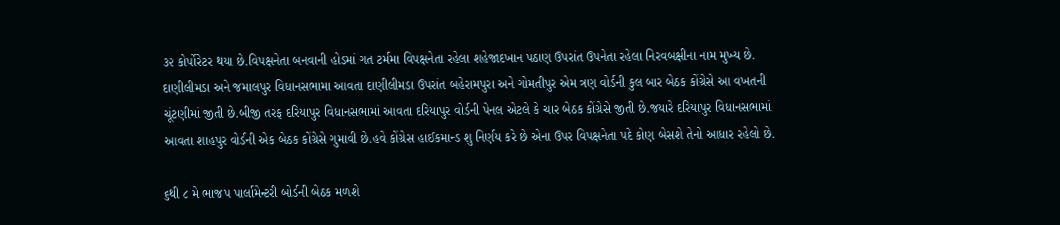૩૨ કોર્પોરેટર થયા છે.વિપક્ષનેતા બનવાની હોડમાં ગત ટર્મમા વિપક્ષનેતા રહેલા શહેજાદખાન પઠાણ ઉપરાંત ઉપનેતા રહેલા નિરવબક્ષીના નામ મુખ્ય છે. દાણીલીમડા અને જમાલપુર વિધાનસભામા આવતા દાણીલીમડા ઉપરાંત બહેરામપુરા અને ગોમતીપુર એમ ત્રણ વોર્ડની કુલ બાર બેઠક કોંગ્રેસે આ વખતની ચૂંટણીમાં જીતી છે.બીજી તરફ દરિયાપુર વિધાનસભામાં આવતા દરિયાપુર વોર્ડની પેનલ એટલે કે ચાર બેઠક કોંગ્રેસે જીતી છે.જયારે દરિયાપુર વિધાનસભામાં આવતા શાહપુર વોર્ડની એક બેઠક કોંગ્રેસે ગુમાવી છે.હવે કોંગ્રેસ હાઈકમાન્ડ શુ નિર્ણય કરે છે એના ઉપર વિપક્ષનેતા પદે કોણ બેસશે તેનો આધાર રહેલો છે.

૬થી ૮ મે ભાજપ પાર્લામેન્ટરી બોર્ડની બેઠક મળશે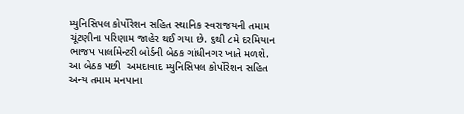મ્યુનિસિપલ કોર્પોરેશન સહિત સ્થાનિક સ્વરાજયની તમામ ચૂંટણીના પરિણામ જાહેર થઈ ગયા છે. ૬થી ૮મે દરમિયાન ભાજપ પાર્લામેન્ટરી બોર્ડની બેઠક ગાંધીનગર ખાતે મળશે. આ બેઠક પછી  અમદાવાદ મ્યુનિસિપલ કોર્પોરેશન સહિત અન્ય તમામ મનપાના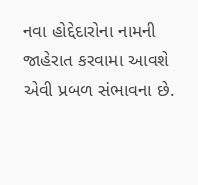નવા હોદ્દેદારોના નામની જાહેરાત કરવામા આવશે એવી પ્રબળ સંભાવના છે.